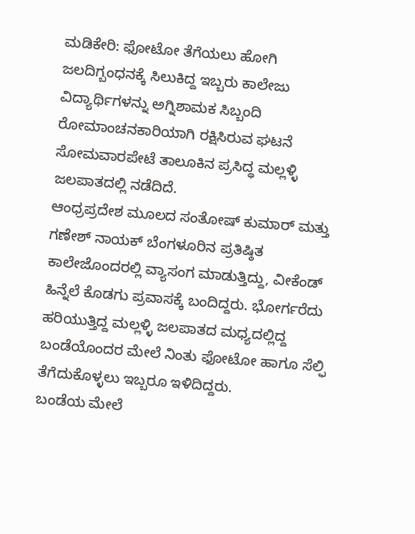ಮಡಿಕೇರಿ: ಫೋಟೋ ತೆಗೆಯಲು ಹೋಗಿ ಜಲದಿಗ್ಬಂಧನಕ್ಕೆ ಸಿಲುಕಿದ್ದ ಇಬ್ಬರು ಕಾಲೇಜು ವಿದ್ಯಾರ್ಥಿಗಳನ್ನು ಅಗ್ನಿಶಾಮಕ ಸಿಬ್ಬಂದಿ ರೋಮಾಂಚನಕಾರಿಯಾಗಿ ರಕ್ಷಿಸಿರುವ ಘಟನೆ ಸೋಮವಾರಪೇಟೆ ತಾಲೂಕಿನ ಪ್ರಸಿದ್ಧ ಮಲ್ಲಳ್ಳಿ ಜಲಪಾತದಲ್ಲಿ ನಡೆದಿದೆ.
ಆಂಧ್ರಪ್ರದೇಶ ಮೂಲದ ಸಂತೋಷ್ ಕುಮಾರ್ ಮತ್ತು ಗಣೇಶ್ ನಾಯಕ್ ಬೆಂಗಳೂರಿನ ಪ್ರತಿಷ್ಠಿತ ಕಾಲೇಜೊಂದರಲ್ಲಿ ವ್ಯಾಸಂಗ ಮಾಡುತ್ತಿದ್ದು, ವೀಕೆಂಡ್ ಹಿನ್ನೆಲೆ ಕೊಡಗು ಪ್ರವಾಸಕ್ಕೆ ಬಂದಿದ್ದರು. ಭೋರ್ಗರೆದು ಹರಿಯುತ್ತಿದ್ದ ಮಲ್ಲಳ್ಳಿ ಜಲಪಾತದ ಮಧ್ಯದಲ್ಲಿದ್ದ ಬಂಡೆಯೊಂದರ ಮೇಲೆ ನಿಂತು ಫೋಟೋ ಹಾಗೂ ಸೆಲ್ಫಿ ತೆಗೆದುಕೊಳ್ಳಲು ಇಬ್ಬರೂ ಇಳಿದಿದ್ದರು.
ಬಂಡೆಯ ಮೇಲೆ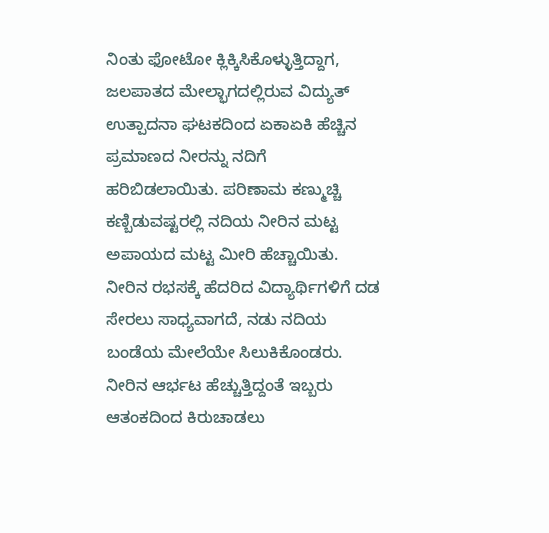ನಿಂತು ಫೋಟೋ ಕ್ಲಿಕ್ಕಿಸಿಕೊಳ್ಳುತ್ತಿದ್ದಾಗ, ಜಲಪಾತದ ಮೇಲ್ಭಾಗದಲ್ಲಿರುವ ವಿದ್ಯುತ್ ಉತ್ಪಾದನಾ ಘಟಕದಿಂದ ಏಕಾಏಕಿ ಹೆಚ್ಚಿನ ಪ್ರಮಾಣದ ನೀರನ್ನು ನದಿಗೆ ಹರಿಬಿಡಲಾಯಿತು. ಪರಿಣಾಮ ಕಣ್ಮುಚ್ಚಿ ಕಣ್ಬಿಡುವಷ್ಟರಲ್ಲಿ ನದಿಯ ನೀರಿನ ಮಟ್ಟ ಅಪಾಯದ ಮಟ್ಟ ಮೀರಿ ಹೆಚ್ಚಾಯಿತು. ನೀರಿನ ರಭಸಕ್ಕೆ ಹೆದರಿದ ವಿದ್ಯಾರ್ಥಿಗಳಿಗೆ ದಡ ಸೇರಲು ಸಾಧ್ಯವಾಗದೆ, ನಡು ನದಿಯ ಬಂಡೆಯ ಮೇಲೆಯೇ ಸಿಲುಕಿಕೊಂಡರು. ನೀರಿನ ಆರ್ಭಟ ಹೆಚ್ಚುತ್ತಿದ್ದಂತೆ ಇಬ್ಬರು ಆತಂಕದಿಂದ ಕಿರುಚಾಡಲು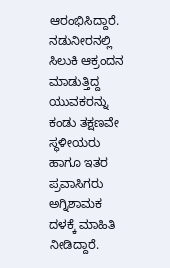ಆರಂಭಿಸಿದ್ದಾರೆ.
ನಡುನೀರನಲ್ಲಿ ಸಿಲುಕಿ ಆಕ್ರಂದನ ಮಾಡುತ್ತಿದ್ದ ಯುವಕರನ್ನು ಕಂಡು ತಕ್ಷಣವೇ ಸ್ಥಳೀಯರು ಹಾಗೂ ಇತರ ಪ್ರವಾಸಿಗರು ಅಗ್ನಿಶಾಮಕ ದಳಕ್ಕೆ ಮಾಹಿತಿ ನೀಡಿದ್ದಾರೆ.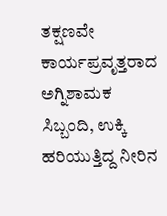ತಕ್ಷಣವೇ ಕಾರ್ಯಪ್ರವೃತ್ತರಾದ ಅಗ್ನಿಶಾಮಕ ಸಿಬ್ಬಂದಿ, ಉಕ್ಕಿ ಹರಿಯುತ್ತಿದ್ದ ನೀರಿನ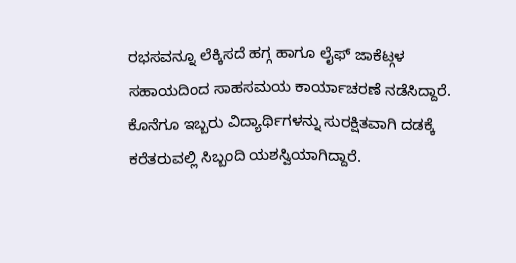ರಭಸವನ್ನೂ ಲೆಕ್ಕಿಸದೆ ಹಗ್ಗ ಹಾಗೂ ಲೈಫ್ ಜಾಕೆಟ್ಗಳ ಸಹಾಯದಿಂದ ಸಾಹಸಮಯ ಕಾರ್ಯಾಚರಣೆ ನಡೆಸಿದ್ದಾರೆ. ಕೊನೆಗೂ ಇಬ್ಬರು ವಿದ್ಯಾರ್ಥಿಗಳನ್ನು ಸುರಕ್ಷಿತವಾಗಿ ದಡಕ್ಕೆ ಕರೆತರುವಲ್ಲಿ ಸಿಬ್ಬಂದಿ ಯಶಸ್ವಿಯಾಗಿದ್ದಾರೆ.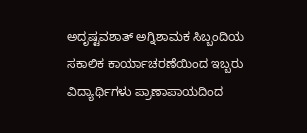ಅದೃಷ್ಟವಶಾತ್ ಅಗ್ನಿಶಾಮಕ ಸಿಬ್ಬಂದಿಯ ಸಕಾಲಿಕ ಕಾರ್ಯಾಚರಣೆಯಿಂದ ಇಬ್ಬರು ವಿದ್ಯಾರ್ಥಿಗಳು ಪ್ರಾಣಾಪಾಯದಿಂದ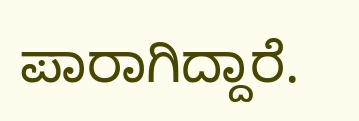ಪಾರಾಗಿದ್ದಾರೆ.